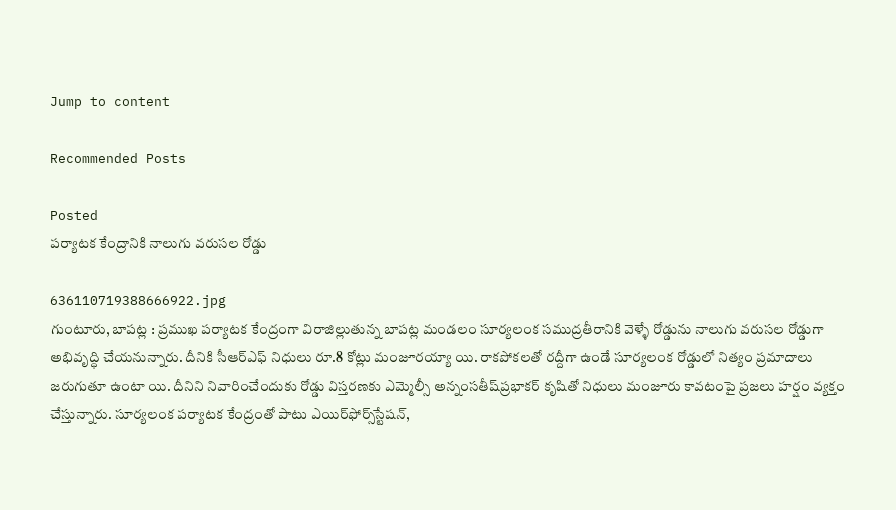Jump to content

Recommended Posts

Posted
పర్యాటక కేంద్రానికి నాలుగు వరుసల రోడ్డు

636110719388666922.jpg
గుంటూరు, బాపట్ల : ప్రముఖ పర్యాటక కేంద్రంగా విరాజిల్లుతున్న బాపట్ల మండలం సూర్యలంక సముద్రతీరానికి వెళ్ళే రోడ్డును నాలుగు వరుసల రోడ్డుగా అభివృద్ధి చేయనున్నారు. దీనికి సీఆర్‌ఎఫ్‌ నిధులు రూ.8 కోట్లు మంజూరయ్యా యి. రాకపోకలతో రద్దీగా ఉండే సూర్యలంక రోడ్డులో నిత్యం ప్రమాదాలు జరుగుతూ ఉంటా యి. దీనిని నివారించేందుకు రోడ్డు విస్తరణకు ఎమ్మెల్సీ అన్నంసతీష్‌ప్రభాకర్‌ కృషితో నిధులు మంజూరు కావటంపై ప్రజలు హర్షం వ్యక్తం చేస్తున్నారు. సూర్యలంక పర్యాటక కేంద్రంతో పాటు ఎయిర్‌ఫోర్స్‌స్టేషన్‌,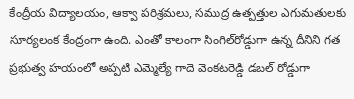కేంద్రీయ విద్యాలయం, ఆక్వా పరిశ్రమలు, సముద్ర ఉత్పత్తుల ఎగుమతులకు సూర్యలంక కేంద్రంగా ఉంది. ఎంతో కాలంగా సింగిల్‌రోడ్డుగా ఉన్న దీనిని గత ప్రభుత్వ హయంలో అప్పటి ఎమ్మెల్యే గాదె వెంకటరెడ్డి డబల్‌ రోడ్డుగా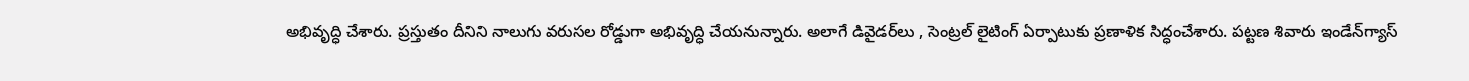అభివృద్ధి చేశారు. ప్రస్తుతం దీనిని నాలుగు వరుసల రోడ్డుగా అభివృద్ధి చేయనున్నారు. అలాగే డివైడర్‌లు , సెంట్రల్‌ లైటింగ్‌ ఏర్పాటుకు ప్రణాళిక సిద్ధంచేశారు. పట్టణ శివారు ఇండేన్‌గ్యాస్‌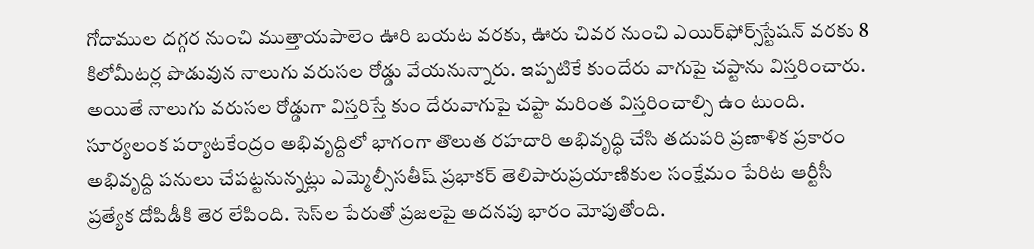గోదాముల దగ్గర నుంచి ముత్తాయపాలెం ఊరి బయట వరకు, ఊరు చివర నుంచి ఎయిర్‌ఫోర్స్‌స్టేషన్‌ వరకు 8 కిలోమీటర్ల పొడువున నాలుగు వరుసల రోడ్డు వేయనున్నారు. ఇప్పటికే కుందేరు వాగుపై చప్టాను విస్తరించారు. అయితే నాలుగు వరుసల రోడ్డుగా విస్తరిస్తే కుం దేరువాగుపై చప్టా మరింత విస్తరించాల్సి ఉం టుంది. సూర్యలంక పర్యాటకేంద్రం అభివృద్దిలో భాగంగా తొలుత రహదారి అభివృద్ధి చేసి తదుపరి ప్రణాళిక ప్రకారం అభివృద్ది పనులు చేపట్టనున్నట్లు ఎమ్మెల్సీసతీష్‌ ప్రభాకర్‌ తెలిపారుప్రయాణికుల సంక్షేమం పేరిట ఆర్టీసీ ప్రత్యేక దోపిడీకి తెర లేపింది. సెస్‌ల పేరుతో ప్రజలపై అదనపు భారం మోపుతోంది.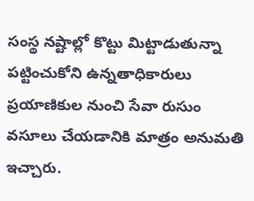సంస్థ నష్టాల్లో కొట్టు మిట్టాడుతున్నా పట్టించుకోని ఉన్నతాధికారులు ప్రయాణికుల నుంచి సేవా రుసుం వసూలు చేయడానికి మాత్రం అనుమతి ఇచ్చారు.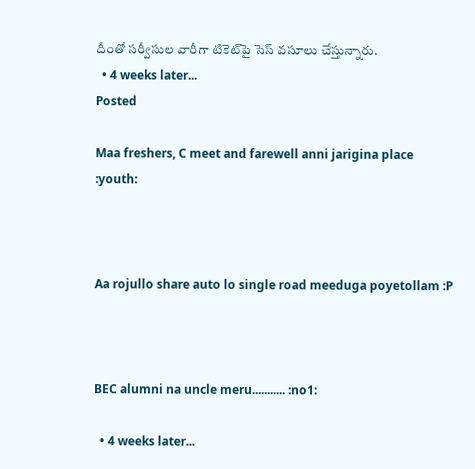దీంతో సర్వీసుల వారీగా టికెట్‌పై సెస్‌ వసూలు చేస్తున్నారు.
  • 4 weeks later...
Posted

Maa freshers, C meet and farewell anni jarigina place  :youth:



Aa rojullo share auto lo single road meeduga poyetollam :P



BEC alumni na uncle meru........... :no1:

  • 4 weeks later...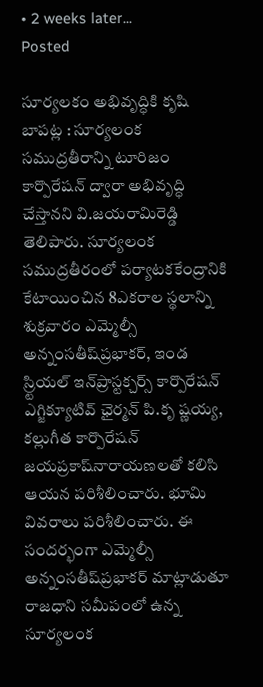• 2 weeks later...
Posted

సూర్యలకం అభివృద్ధికి కృషి
బాపట్ల : సూర్యలంక సముద్రతీరాన్ని టూరిజం కార్పొరేషన్‌ ద్వారా అభివృద్ధి చేస్తానని వి.జయరామిరెడ్డి తెలిపారు. సూర్యలంక సముద్రతీరంలో పర్యాటకకేంద్రానికి కేటాయించిన 8ఎకరాల స్థలాన్ని శుక్రవారం ఎమ్మెల్సీ అన్నంసతీష్‌ప్రభాకర్‌, ఇండ స్ర్టియల్‌ ఇన్‌ప్రాస్టక్చర్స్‌ కార్పొరేషన్‌ ఎగ్జిక్యూటివ్‌ ఛైర్మన్‌ పి.కృ ష్ణయ్య, కల్లుగీత కార్పొరేషన్‌ జయప్రకాష్‌నారాయణలతో కలిసి ఆయన పరిశీలించారు. భూమి వివరాలు పరిశీలించారు. ఈ సందర్భంగా ఎమ్మెల్సీ అన్నంసతీష్‌ప్రభాకర్‌ మాట్లాడుతూ రాజధాని సమీపంలో ఉన్న సూర్యలంక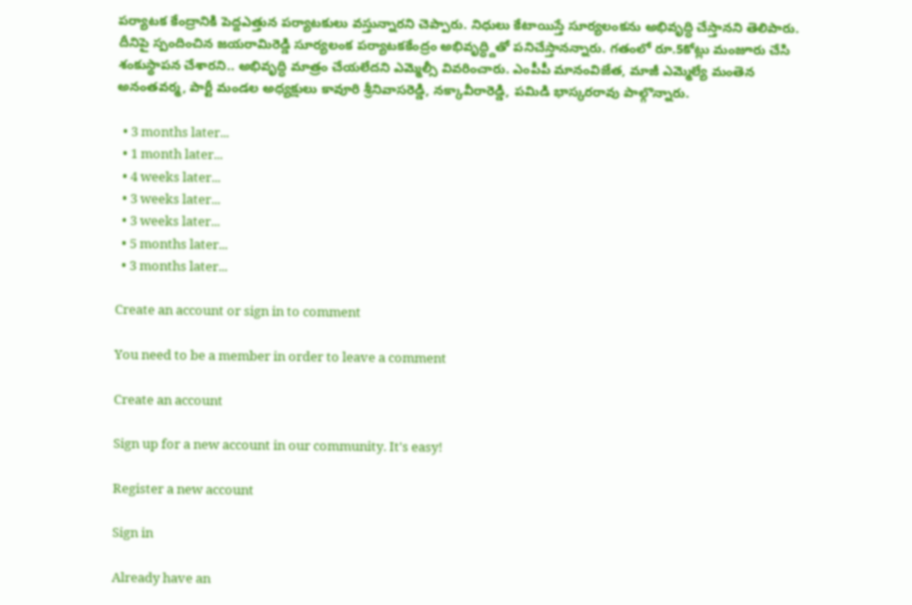పర్యాటక కేంద్రానికి పెద్దఎత్తున పర్యాటకులు వస్తున్నారని చెప్పారు. నిధులు కేటాయిస్తే సూర్యలంకను అభివృద్ధి చేస్తానని తెలిపారు. దీనిపై స్పందించిన జయరామిరెడ్డి సూర్యలంక పర్యాటకకేంద్రం అభివృద్ధ్దితో పనిచేస్తానన్నారు. గతంలో రూ.5కోట్లు మంజూరు చేసి శంకుస్థాపన చేశారని.. అభివృద్ధి మాత్రం చేయలేదని ఎమ్మెల్సీ వివరించారు. ఎంపీపీ మానంవిజేత, మాజీ ఎమ్మెల్యే మంతెన అనంతవర్మ, పార్టీ మండల అధ్యక్షులు కావూరి శ్రీనివాసరెడ్డి, నక్కావీరారెడ్డి, పమిడి భాస్కరరావు పాల్గొన్నారు.

  • 3 months later...
  • 1 month later...
  • 4 weeks later...
  • 3 weeks later...
  • 3 weeks later...
  • 5 months later...
  • 3 months later...

Create an account or sign in to comment

You need to be a member in order to leave a comment

Create an account

Sign up for a new account in our community. It's easy!

Register a new account

Sign in

Already have an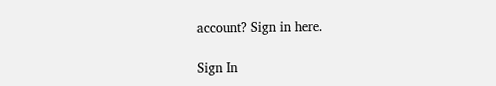account? Sign in here.

Sign In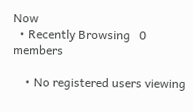Now
  • Recently Browsing   0 members

    • No registered users viewing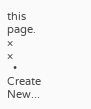this page.
×
×
  • Create New...